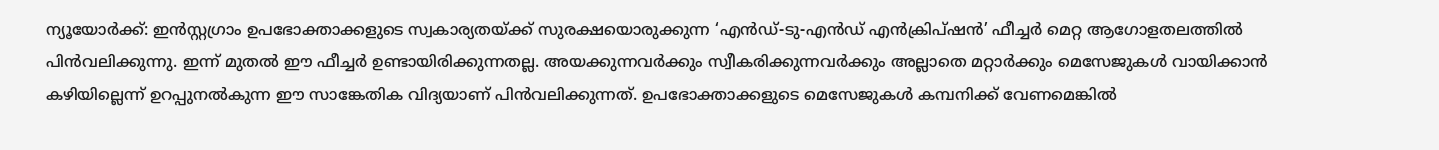ന്യൂയോർക്ക്: ഇൻസ്റ്റഗ്രാം ഉപഭോക്താക്കളുടെ സ്വകാര്യതയ്ക്ക് സുരക്ഷയൊരുക്കുന്ന ‘എൻഡ്-ടു-എൻഡ് എൻക്രിപ്ഷൻ’ ഫീച്ചർ മെറ്റ ആഗോളതലത്തിൽ പിൻവലിക്കുന്നു. ഇന്ന് മുതൽ ഈ ഫീച്ചർ ഉണ്ടായിരിക്കുന്നതല്ല. അയക്കുന്നവർക്കും സ്വീകരിക്കുന്നവർക്കും അല്ലാതെ മറ്റാർക്കും മെസേജുകൾ വായിക്കാൻ കഴിയില്ലെന്ന് ഉറപ്പുനൽകുന്ന ഈ സാങ്കേതിക വിദ്യയാണ് പിൻവലിക്കുന്നത്. ഉപഭോക്താക്കളുടെ മെസേജുകൾ കമ്പനിക്ക് വേണമെങ്കിൽ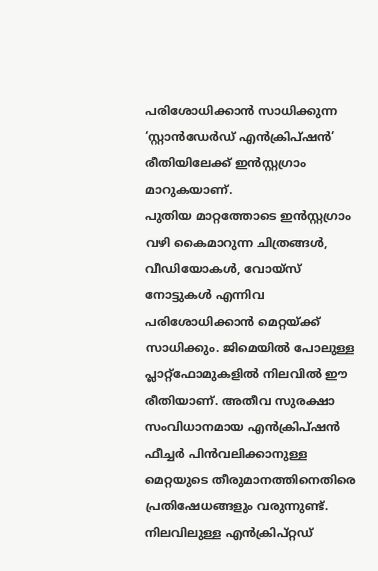പരിശോധിക്കാൻ സാധിക്കുന്ന ‘സ്റ്റാൻഡേർഡ് എൻക്രിപ്ഷൻ’ രീതിയിലേക്ക് ഇൻസ്റ്റഗ്രാം മാറുകയാണ്.
പുതിയ മാറ്റത്തോടെ ഇൻസ്റ്റഗ്രാം വഴി കൈമാറുന്ന ചിത്രങ്ങൾ, വീഡിയോകൾ, വോയ്സ് നോട്ടുകൾ എന്നിവ പരിശോധിക്കാൻ മെറ്റയ്ക്ക് സാധിക്കും. ജിമെയിൽ പോലുള്ള പ്ലാറ്റ്ഫോമുകളിൽ നിലവിൽ ഈ രീതിയാണ്. അതീവ സുരക്ഷാ സംവിധാനമായ എൻക്രിപ്ഷൻ ഫീച്ചർ പിൻവലിക്കാനുള്ള മെറ്റയുടെ തീരുമാനത്തിനെതിരെ പ്രതിഷേധങ്ങളും വരുന്നുണ്ട്. നിലവിലുള്ള എൻക്രിപ്റ്റഡ്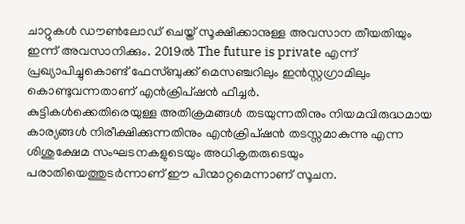ചാറ്റുകൾ ഡൗൺലോഡ് ചെയ്ത് സൂക്ഷിക്കാനുള്ള അവസാന തീയതിയും ഇന്ന് അവസാനിക്കും. 2019ൽ The future is private എന്ന് പ്രഖ്യാപിച്ചുകൊണ്ട് ഫേസ്ബുക്ക് മെസഞ്ചറിലും ഇൻസ്റ്റഗ്രാമിലും കൊണ്ടുവന്നതാണ് എൻക്രിപ്ഷൻ ഫീച്ചർ.
കുട്ടികൾക്കെതിരെയുള്ള അതിക്രമങ്ങൾ തടയുന്നതിനും നിയമവിരുദ്ധമായ കാര്യങ്ങൾ നിരീക്ഷിക്കുന്നതിനും എൻക്രിപ്ഷൻ തടസ്സമാകുന്നു എന്ന ശിശുക്ഷേമ സംഘടനകളുടെയും അധികൃതരുടെയും പരാതിയെത്തുടർന്നാണ് ഈ പിന്മാറ്റമെന്നാണ് സൂചന.